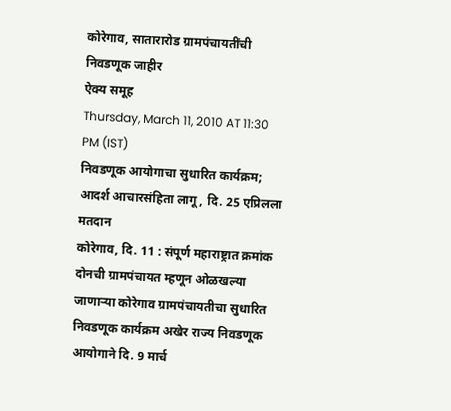कोरेगाव, सातारारोड ग्रामपंचायतींची निवडणूक जाहीर
ऐक्य समूह
Thursday, March 11, 2010 AT 11:30 PM (IST)
निवडणूक आयोगाचा सुधारित कार्यक्रम; आदर्श आचारसंहिता लागू, दि. 25 एप्रिलला मतदान
कोरेगाव, दि. 11 : संपूर्ण महाराष्ट्रात क्रमांक दोनची ग्रामपंचायत म्हणून ओळखल्या जाणाऱ्या कोरेगाव ग्रामपंचायतीचा सुधारित निवडणूक कार्यक्रम अखेर राज्य निवडणूक आयोगाने दि. 9 मार्च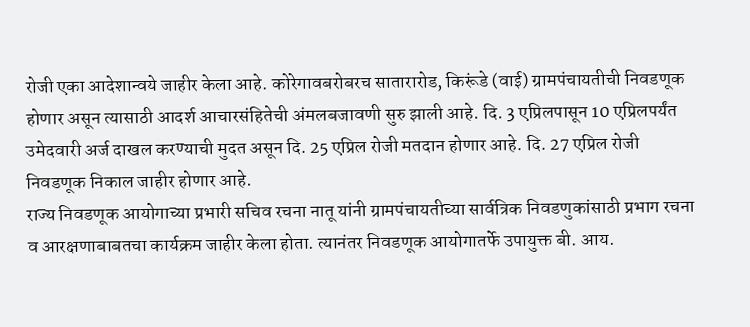रोजी एका आदेशान्वये जाहीर केला आहे. कोरेगावबरोबरच सातारारोड, किरूंडे (वाई) ग्रामपंचायतीची निवडणूक होणार असून त्यासाठी आदर्श आचारसंहितेची अंमलबजावणी सुरु झाली आहे. दि. 3 एप्रिलपासून 10 एप्रिलपर्यंत उमेदवारी अर्ज दाखल करण्याची मुदत असून दि. 25 एप्रिल रोजी मतदान होणार आहे. दि. 27 एप्रिल रोजी निवडणूक निकाल जाहीर होणार आहे.
राज्य निवडणूक आयोगाच्या प्रभारी सचिव रचना नातू यांनी ग्रामपंचायतीच्या सार्वत्रिक निवडणुकांसाठी प्रभाग रचना व आरक्षणाबाबतचा कार्यक्रम जाहीर केला होता. त्यानंतर निवडणूक आयोगातर्फे उपायुक्त बी. आय.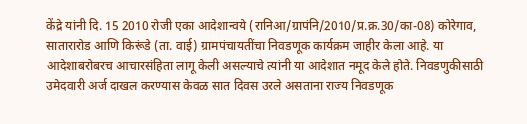केंद्रे यांनी दि. 15 2010 रोजी एका आदेशान्वये (रानिआ/ग्रापंनि/2010/प्र.क्र.30/का-08) कोरेगाव, सातारारोड आणि किरूंडे (ता. वाई) ग्रामपंचायतींचा निवडणूक कार्यक्रम जाहीर केला आहे. या आदेशाबरोबरच आचारसंहिता लागू केली असल्याचे त्यांनी या आदेशात नमूद केले होते. निवडणुकीसाठी उमेदवारी अर्ज दाखल करण्यास केवळ सात दिवस उरले असताना राज्य निवडणूक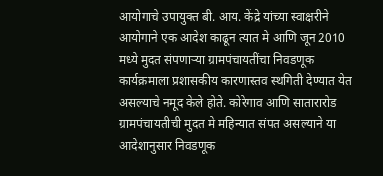आयोगाचे उपायुक्त बी. आय. केंद्रे यांच्या स्वाक्षरीने आयोगाने एक आदेश काढून त्यात मे आणि जून 2010 मध्ये मुदत संपणाऱ्या ग्रामपंचायतींचा निवडणूक कार्यक्रमाला प्रशासकीय कारणास्तव स्थगिती देण्यात येत असल्याचे नमूद केले होते. कोरेगाव आणि सातारारोड ग्रामपंचायतीची मुदत मे महिन्यात संपत असल्याने या आदेशानुसार निवडणूक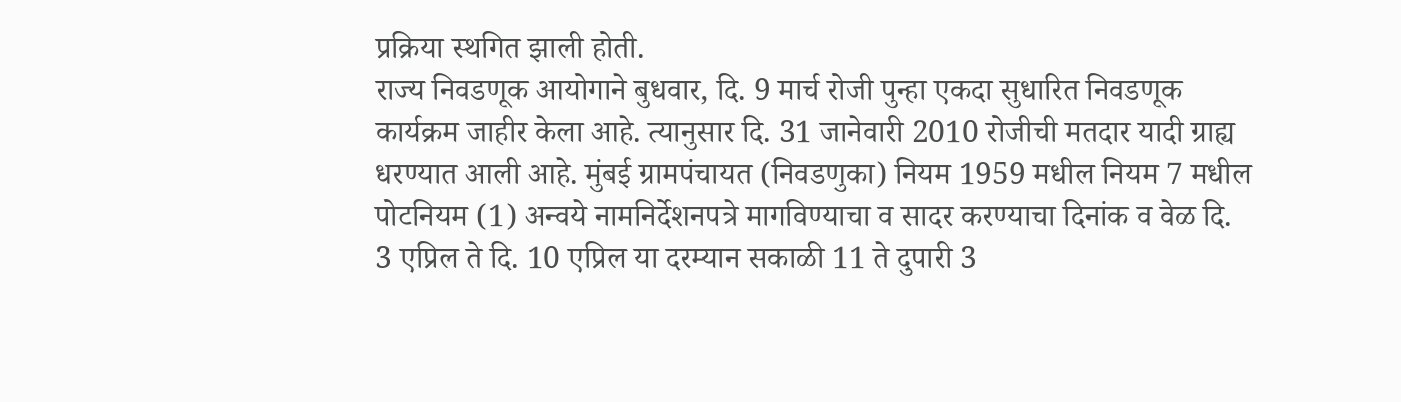प्रक्रिया स्थगित झाली होती.
राज्य निवडणूक आयोगाने बुधवार, दि. 9 मार्च रोजी पुन्हा एकदा सुधारित निवडणूक कार्यक्रम जाहीर केला आहे. त्यानुसार दि. 31 जानेवारी 2010 रोजीची मतदार यादी ग्राह्य धरण्यात आली आहे. मुंबई ग्रामपंचायत (निवडणुका) नियम 1959 मधील नियम 7 मधील पोटनियम (1) अन्वये नामनिर्देशनपत्रे मागविण्याचा व सादर करण्याचा दिनांक व वेळ दि. 3 एप्रिल ते दि. 10 एप्रिल या दरम्यान सकाळी 11 ते दुपारी 3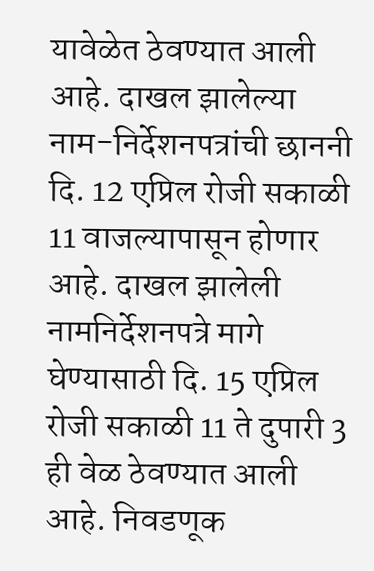यावेळेत ठेवण्यात आली आहे. दाखल झालेल्या नाम-निर्देशनपत्रांची छाननी दि. 12 एप्रिल रोजी सकाळी 11 वाजल्यापासून होणार आहे. दाखल झालेली नामनिर्देशनपत्रे मागे घेण्यासाठी दि. 15 एप्रिल रोजी सकाळी 11 ते दुपारी 3 ही वेळ ठेवण्यात आली आहे. निवडणूक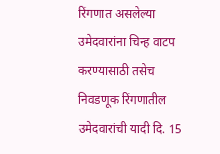रिंगणात असलेल्या उमेदवारांना चिन्ह वाटप करण्यासाठी तसेच निवडणूक रिंगणातील उमेदवारांची यादी दि. 15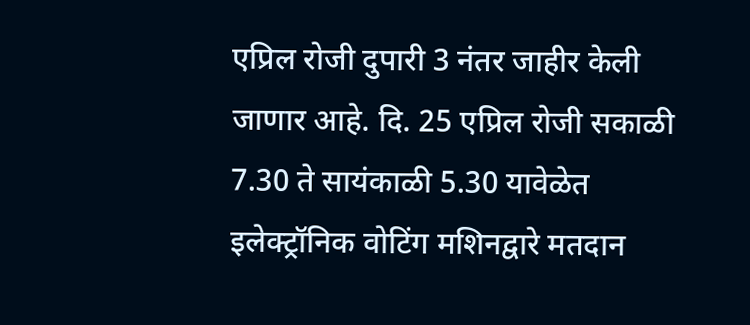एप्रिल रोजी दुपारी 3 नंतर जाहीर केली जाणार आहे. दि. 25 एप्रिल रोजी सकाळी 7.30 ते सायंकाळी 5.30 यावेळेत इलेक्ट्रॉनिक वोटिंग मशिनद्वारे मतदान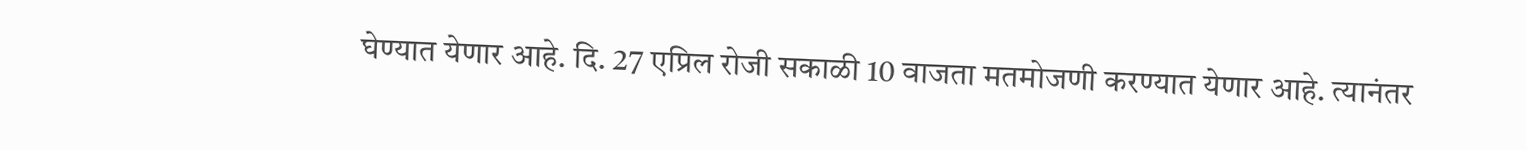घेण्यात येणार आहे. दि. 27 एप्रिल रोजी सकाळी 10 वाजता मतमोजणी करण्यात येणार आहे. त्यानंतर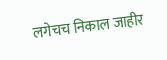लगेचच निकाल जाहीर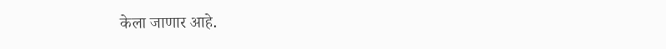केला जाणार आहे.